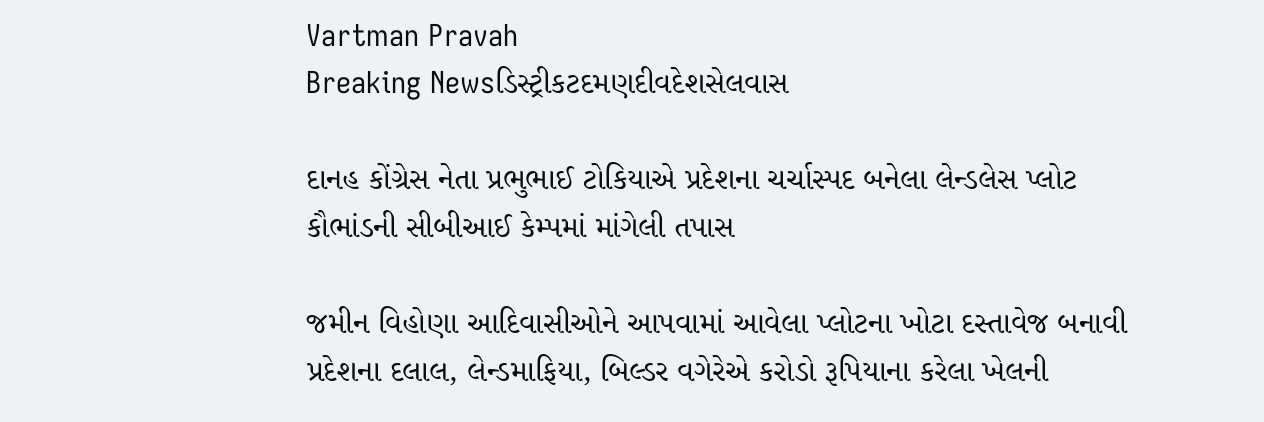Vartman Pravah
Breaking Newsડિસ્ટ્રીકટદમણદીવદેશસેલવાસ

દાનહ કોંગ્રેસ નેતા પ્રભુભાઈ ટોકિયાએ પ્રદેશના ચર્ચાસ્‍પદ બનેલા લેન્‍ડલેસ પ્‍લોટ કૌભાંડની સીબીઆઈ કેમ્‍પમાં માંગેલી તપાસ

જમીન વિહોણા આદિવાસીઓને આપવામાં આવેલા પ્‍લોટના ખોટા દસ્‍તાવેજ બનાવી પ્રદેશના દલાલ, લેન્‍ડમાફિયા, બિલ્‍ડર વગેરેએ કરોડો રૂપિયાના કરેલા ખેલની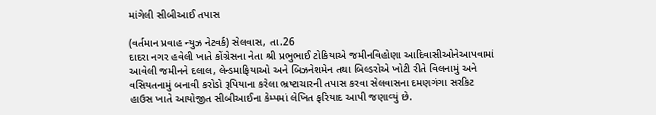માંગેલી સીબીઆઈ તપાસ

(વર્તમાન પ્રવાહ ન્‍યુઝ નેટવર્ક) સેલવાસ, તા.26
દાદરા નગર હવેલી ખાતે કોંગ્રેસના નેતા શ્રી પ્રભુભાઈ ટોકિયાએ જમીનવિહોણા આદિવાસીઓનેઆપવામાં આવેલી જમીનને દલાલ, લેન્‍ડમાફિયાઓ અને બિઝનેશમેન તથા બિલ્‍ડરોએ ખોટી રીતે વિલનામું અને વસિયતનામું બનાવી કરોડો રૂપિયાના કરેલા ભ્રષ્‍ટાચારની તપાસ કરવા સેલવાસના દમણગંગા સરકિટ હાઉસ ખાતે આયોજીત સીબીઆઈના કેમ્‍પમાં લેખિત ફરિયાદ આપી જણાવ્‍યું છે.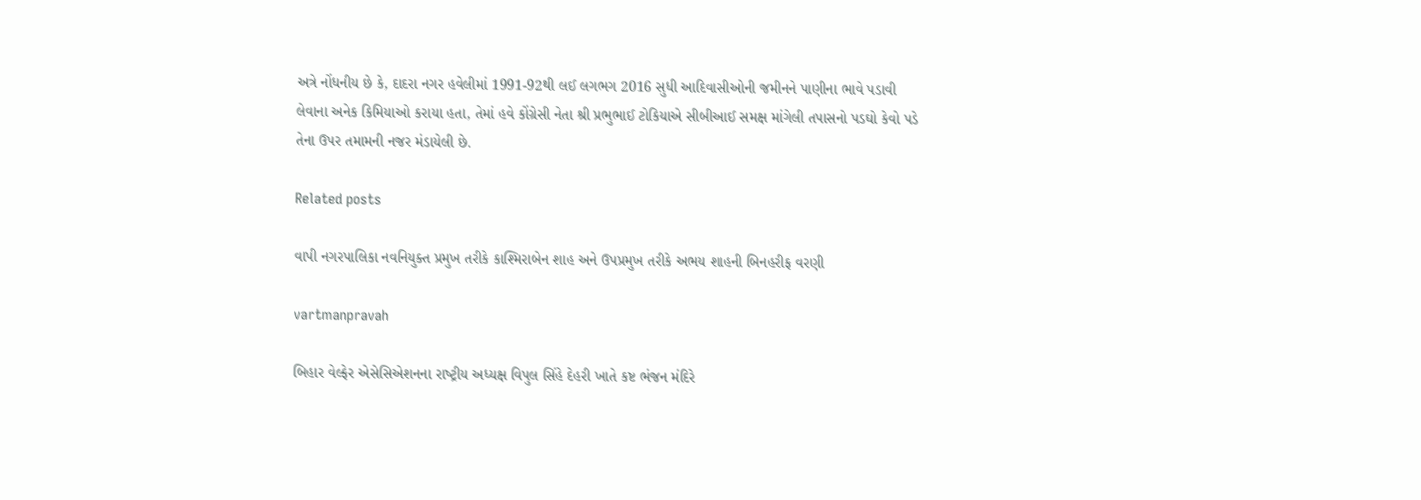અત્રે નોંધનીય છે કે, દાદરા નગર હવેલીમાં 1991-92થી લઈ લગભગ 2016 સુધી આદિવાસીઓની જમીનને પાણીના ભાવે પડાવી લેવાના અનેક કિમિયાઓ કરાયા હતા, તેમાં હવે કોંગ્રેસી નેતા શ્રી પ્રભુભાઈ ટોકિયાએ સીબીઆઈ સમક્ષ માંગેલી તપાસનો પડઘો કેવો પડે તેના ઉપર તમામની નજર મંડાયેલી છે.

Related posts

વાપી નગરપાલિકા નવનિયુક્‍ત પ્રમુખ તરીકે કાશ્‍મિરાબેન શાહ અને ઉપપ્રમુખ તરીકે અભય શાહની બિનહરીફ વરણી

vartmanpravah

બિહાર વેલ્ફેર એસેસિએશનના રાષ્‍ટ્રીય અધ્‍યક્ષ વિપુલ સિંહે દેહરી ખાતે કષ્ટ ભંજન મંદિરે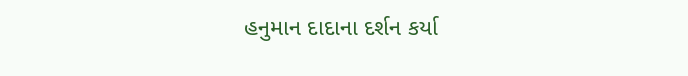હનુમાન દાદાના દર્શન કર્યા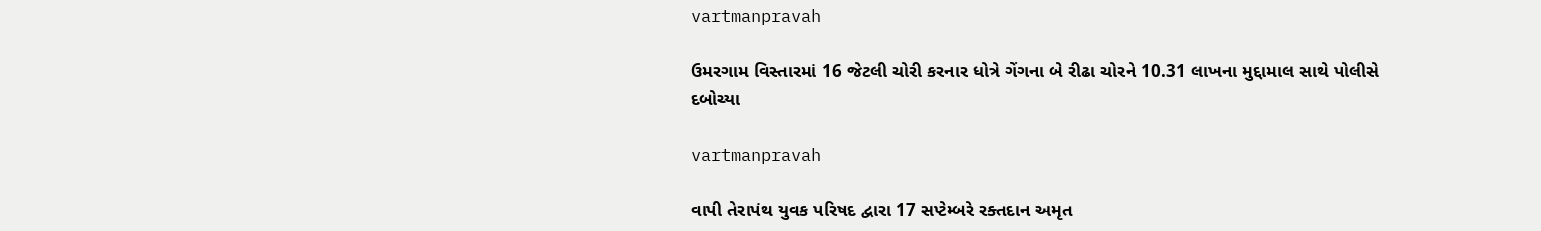vartmanpravah

ઉમરગામ વિસ્‍તારમાં 16 જેટલી ચોરી કરનાર ધોત્રે ગેંગના બે રીઢા ચોરને 10.31 લાખના મુદ્દામાલ સાથે પોલીસે દબોચ્‍યા

vartmanpravah

વાપી તેરાપંથ યુવક પરિષદ દ્વારા 17 સપ્‍ટેમ્‍બરે રક્‍તદાન અમૃત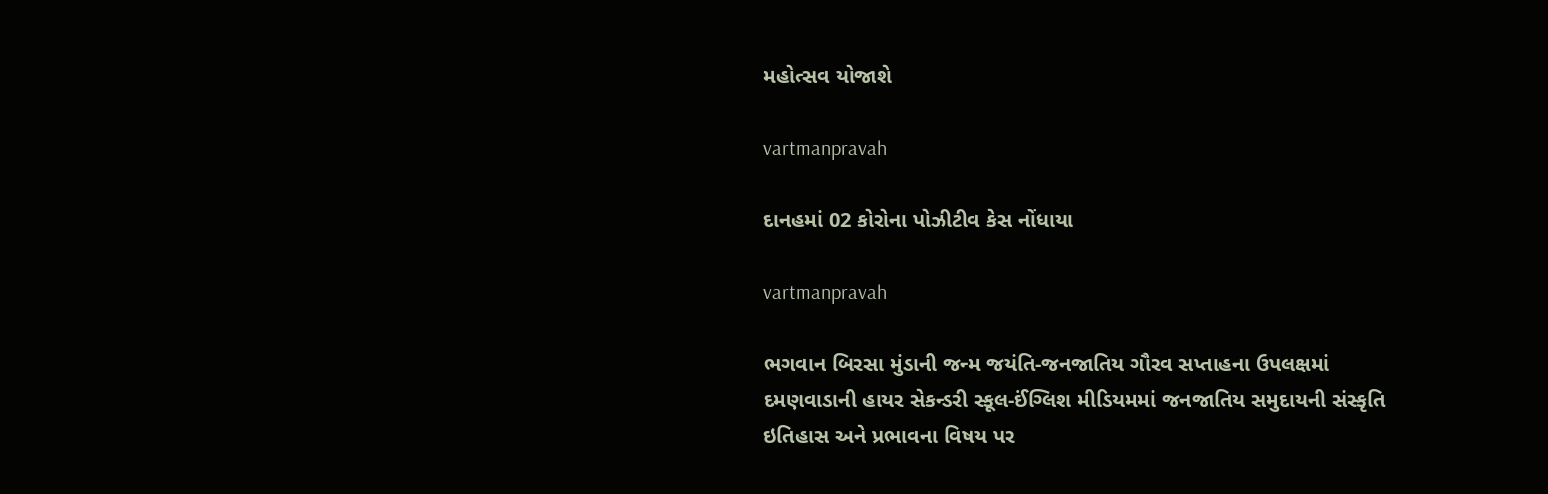મહોત્‍સવ યોજાશે

vartmanpravah

દાનહમાં 02 કોરોના પોઝીટીવ કેસ નોંધાયા

vartmanpravah

ભગવાન બિરસા મુંડાની જન્‍મ જયંતિ-જનજાતિય ગૌરવ સપ્તાહના ઉપલક્ષમાં દમણવાડાની હાયર સેકન્‍ડરી સ્‍કૂલ-ઈંગ્‍લિશ મીડિયમમાં જનજાતિય સમુદાયની સંસ્‍કૃતિ ઇતિહાસ અને પ્રભાવના વિષય પર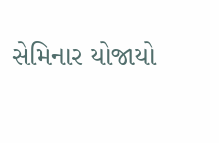સેમિનાર યોજાયો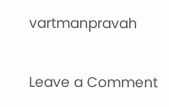vartmanpravah

Leave a Comment